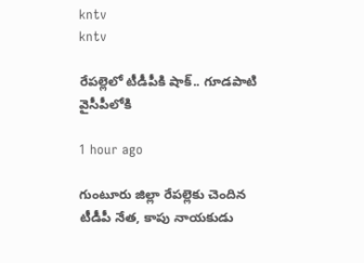kntv
kntv

రేపల్లెలో టీడీపీకి షాక్.. గూడపాటి వైసీపీలోకి

1 hour ago

గుంటూరు జిల్లా రేపల్లెకు చెందిన టీడీపీ నేత, కాపు నాయకుడు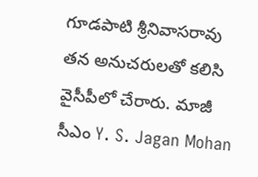గూడపాటి శ్రీనివాసరావు తన అనుచరులతో కలిసి వైసీపీలో చేరారు. మాజీ సీఎం Y. S. Jagan Mohan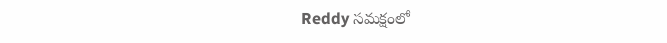Reddy సమక్షంలో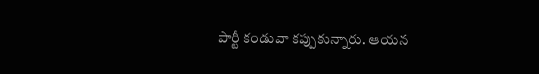పార్టీ కండువా కప్పుకున్నారు. ఆయన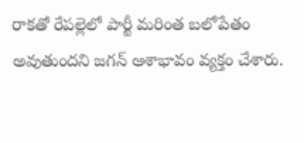రాకతో రేపల్లెలో పార్టీ మరింత బలోపేతం అవుతుందని జగన్ ఆశాభావం వ్యక్తం చేశారు.